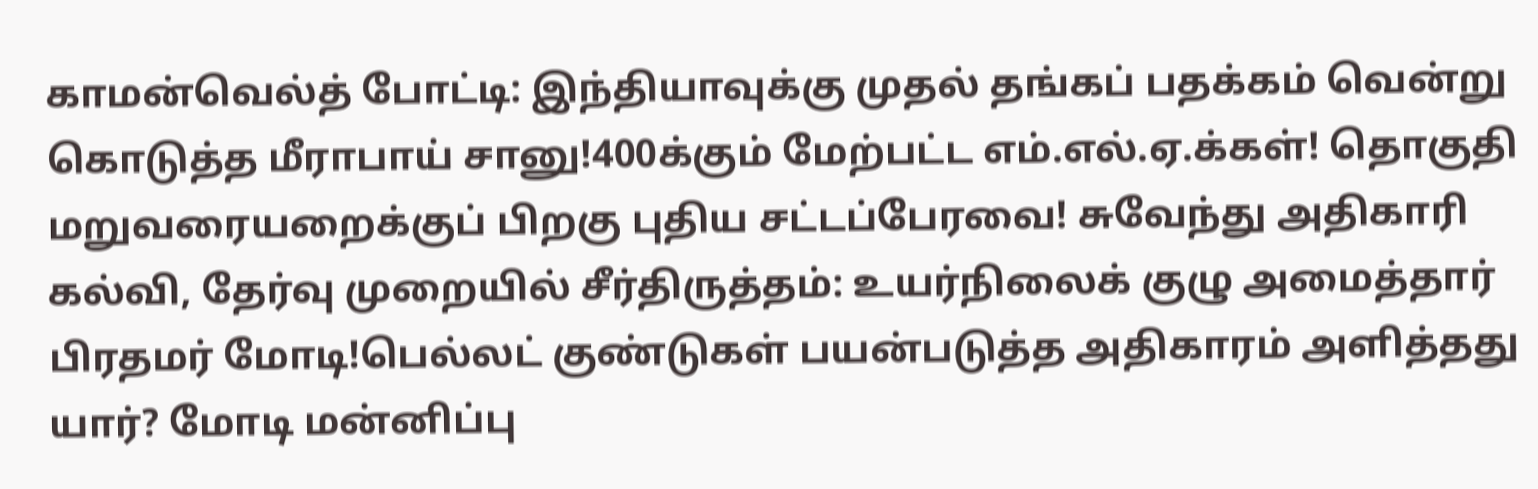காமன்வெல்த் போட்டி: இந்தியாவுக்கு முதல் தங்கப் பதக்கம் வென்று கொடுத்த மீராபாய் சானு!400க்கும் மேற்பட்ட எம்.எல்.ஏ.க்கள்! தொகுதி மறுவரையறைக்குப் பிறகு புதிய சட்டப்பேரவை! சுவேந்து அதிகாரி கல்வி, தேர்வு முறையில் சீர்திருத்தம்: உயர்நிலைக் குழு அமைத்தார் பிரதமர் மோடி!பெல்லட் குண்டுகள் பயன்படுத்த அதிகாரம் அளித்தது யார்? மோடி மன்னிப்பு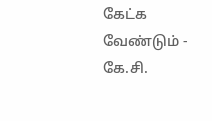கேட்க வேண்டும் - கே.சி.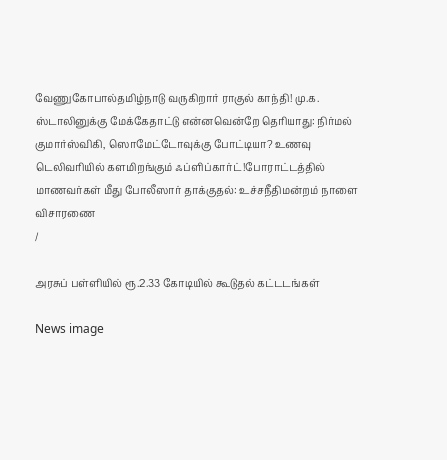வேணுகோபால்தமிழ்நாடு வருகிறார் ராகுல் காந்தி! மு.க. ஸ்டாலினுக்கு மேக்கேதாட்டு என்னவென்றே தெரியாது: நிர்மல் குமார்ஸ்விகி, ஸொமேட்டோவுக்கு போட்டியா? உணவு டெலிவரியில் களமிறங்கும் ஃப்ளிப்கார்ட்!போராட்டத்தில் மாணவர்கள் மீது போலீஸார் தாக்குதல்: உச்சநீதிமன்றம் நாளை விசாரணை
/

அரசுப் பள்ளியில் ரூ.2.33 கோடியில் கூடுதல் கட்டடங்கள்

News image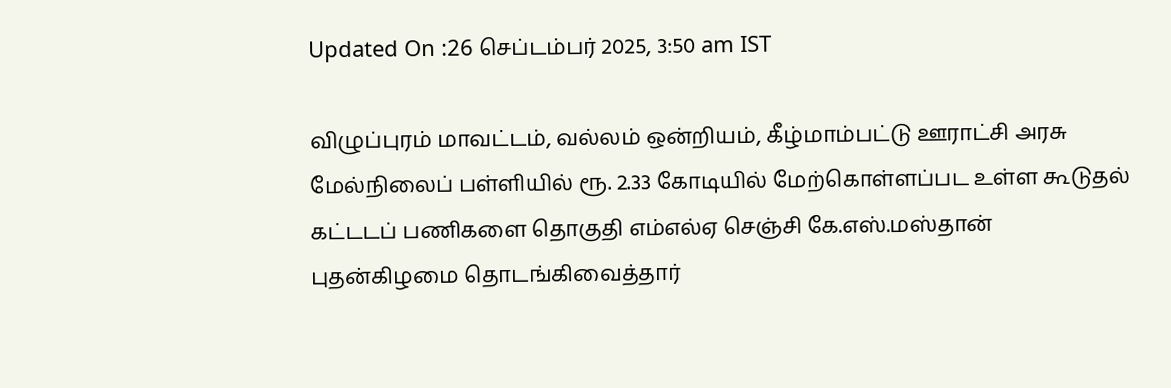Updated On :26 செப்டம்பர் 2025, 3:50 am IST

விழுப்புரம் மாவட்டம், வல்லம் ஒன்றியம், கீழ்மாம்பட்டு ஊராட்சி அரசு மேல்நிலைப் பள்ளியில் ரூ. 2.33 கோடியில் மேற்கொள்ளப்பட உள்ள கூடுதல் கட்டடப் பணிகளை தொகுதி எம்எல்ஏ செஞ்சி கே.எஸ்.மஸ்தான் புதன்கிழமை தொடங்கிவைத்தார்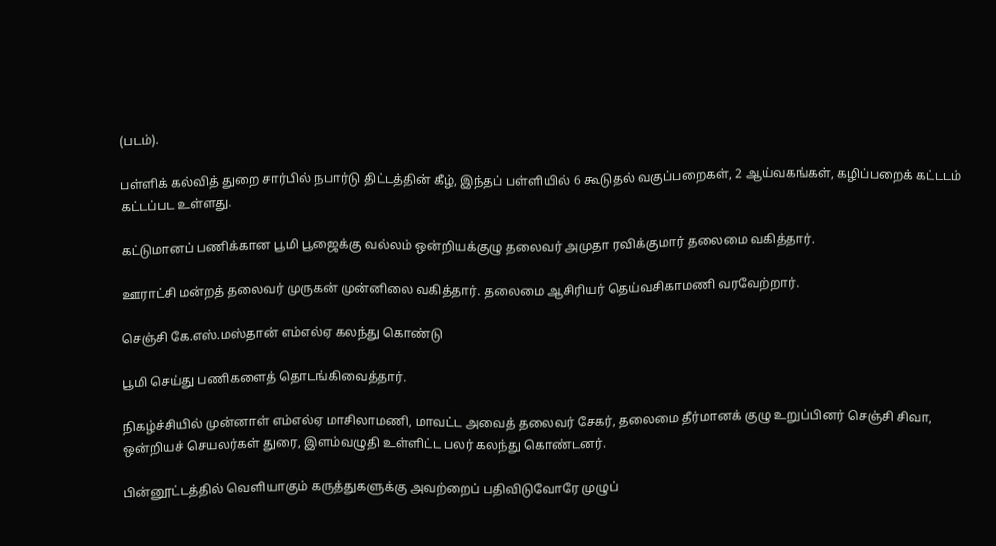(படம்).

பள்ளிக் கல்வித் துறை சார்பில் நபார்டு திட்டத்தின் கீழ், இந்தப் பள்ளியில் 6 கூடுதல் வகுப்பறைகள், 2 ஆய்வகங்கள், கழிப்பறைக் கட்டடம் கட்டப்பட உள்ளது.

கட்டுமானப் பணிக்கான பூமி பூஜைக்கு வல்லம் ஒன்றியக்குழு தலைவர் அமுதா ரவிக்குமார் தலைமை வகித்தார்.

ஊராட்சி மன்றத் தலைவர் முருகன் முன்னிலை வகித்தார். தலைமை ஆசிரியர் தெய்வசிகாமணி வரவேற்றார்.

செஞ்சி கே.எஸ்.மஸ்தான் எம்எல்ஏ கலந்து கொண்டு

பூமி செய்து பணிகளைத் தொடங்கிவைத்தார்.

நிகழ்ச்சியில் முன்னாள் எம்எல்ஏ மாசிலாமணி, மாவட்ட அவைத் தலைவர் சேகர், தலைமை தீர்மானக் குழு உறுப்பினர் செஞ்சி சிவா, ஒன்றியச் செயலர்கள் துரை, இளம்வழுதி உள்ளிட்ட பலர் கலந்து கொண்டனர்.

பின்னூட்டத்தில் வெளியாகும் கருத்துகளுக்கு அவற்றைப் பதிவிடுவோரே முழுப்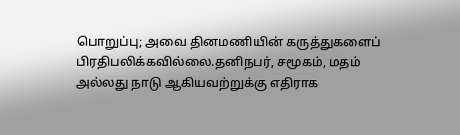பொறுப்பு; அவை தினமணியின் கருத்துகளைப் பிரதிபலிக்கவில்லை.தனிநபர், சமூகம், மதம் அல்லது நாடு ஆகியவற்றுக்கு எதிராக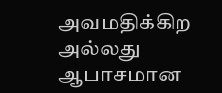அவமதிக்கிற அல்லது ஆபாசமான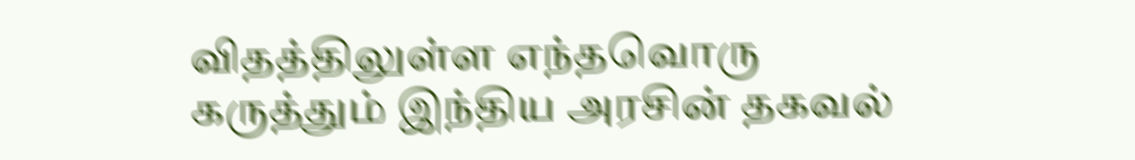விதத்திலுள்ள எந்தவொரு கருத்தும் இந்திய அரசின் தகவல்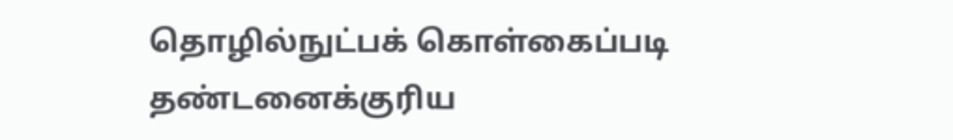தொழில்நுட்பக் கொள்கைப்படி தண்டனைக்குரிய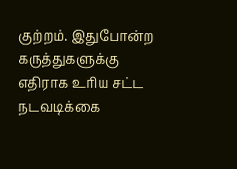குற்றம். இதுபோன்ற கருத்துகளுக்கு எதிராக உரிய சட்ட நடவடிக்கை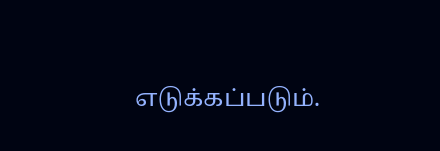எடுக்கப்படும்.